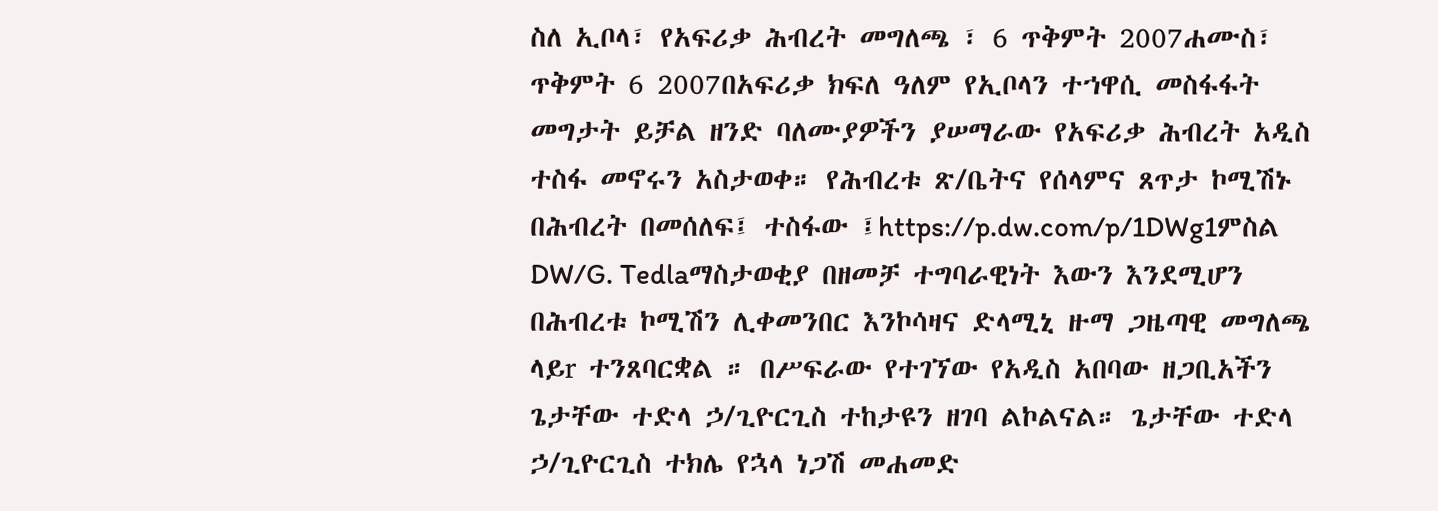ስለ ኢቦላ፣ የአፍሪቃ ሕብረት መግለጫ ፣ 6 ጥቅምት 2007ሐሙስ፣ ጥቅምት 6 2007በአፍሪቃ ክፍለ ዓለም የኢቦላን ተኀዋሲ መስፋፋት መግታት ይቻል ዘንድ ባለሙያዎችን ያሠማራው የአፍሪቃ ሕብረት አዲስ ተስፋ መኖሩን አስታወቀ። የሕብረቱ ጽ/ቤትና የሰላምና ጸጥታ ኮሚሽኑ በሕብረት በመሰለፍ፤ ተስፋው ፤https://p.dw.com/p/1DWg1ምስል DW/G. Tedlaማስታወቂያ በዘመቻ ተግባራዊነት እውን እንደሚሆን በሕብረቱ ኮሚሽን ሊቀመንበር እንኮሳዛና ድላሚኒ ዙማ ጋዜጣዊ መግለጫ ላይr ተንጸባርቋል ። በሥፍራው የተገኘው የአዲስ አበባው ዘጋቢአችን ጌታቸው ተድላ ኃ/ጊዮርጊስ ተከታዩን ዘገባ ልኮልናል። ጌታቸው ተድላ ኃ/ጊዮርጊስ ተክሌ የኋላ ነጋሽ መሐመድ